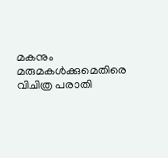മകനും മരുമകള്‍ക്കുമെതിരെ വിചിത്ര പരാതി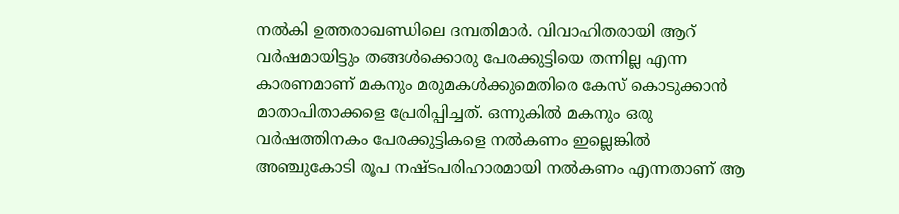നല്‍കി ഉത്തരാഖണ്ഡിലെ ദമ്പതിമാര്‍. വിവാഹിതരായി ആറ് വര്‍ഷമായിട്ടും തങ്ങള്‍ക്കൊരു പേരക്കുട്ടിയെ തന്നില്ല എന്ന കാരണമാണ് മകനും മരുമകള്‍ക്കുമെതിരെ കേസ് കൊടുക്കാന്‍ മാതാപിതാക്കളെ പ്രേരിപ്പിച്ചത്. ഒന്നുകില്‍ മകനും ഒരു വര്‍ഷത്തിനകം പേരക്കുട്ടികളെ നല്‍കണം ഇല്ലെങ്കില്‍ അഞ്ചുകോടി രൂപ നഷ്ടപരിഹാരമായി നല്‍കണം എന്നതാണ് ആ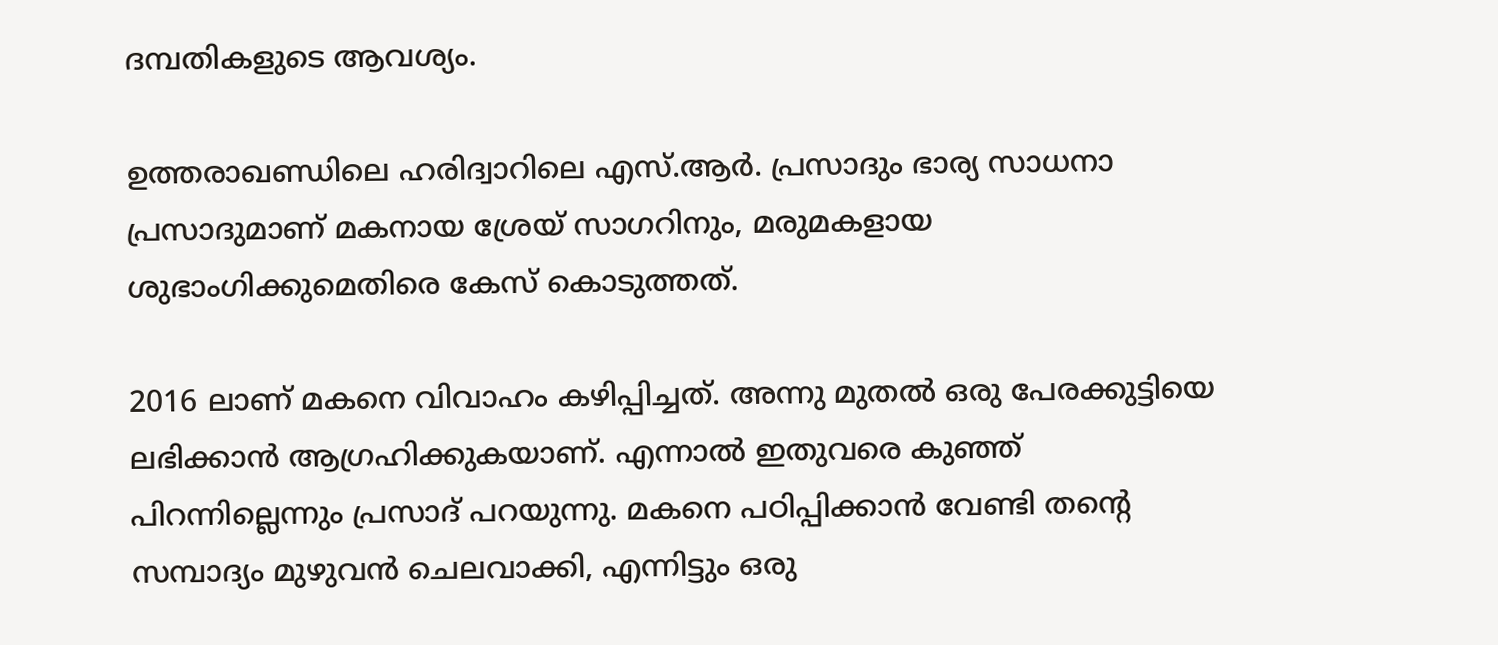ദമ്പതികളുടെ ആവശ്യം.

ഉത്തരാഖണ്ഡിലെ ഹരിദ്വാറിലെ എസ്.ആര്‍. പ്രസാദും ഭാര്യ സാധനാ പ്രസാദുമാണ് മകനായ ശ്രേയ് സാഗറിനും, മരുമകളായ ശുഭാംഗിക്കുമെതിരെ കേസ് കൊടുത്തത്.

2016 ലാണ് മകനെ വിവാഹം കഴിപ്പിച്ചത്. അന്നു മുതല്‍ ഒരു പേരക്കുട്ടിയെ ലഭിക്കാന്‍ ആഗ്രഹിക്കുകയാണ്. എന്നാല്‍ ഇതുവരെ കുഞ്ഞ് പിറന്നില്ലെന്നും പ്രസാദ് പറയുന്നു. മകനെ പഠിപ്പിക്കാന്‍ വേണ്ടി തന്റെ സമ്പാദ്യം മുഴുവന്‍ ചെലവാക്കി, എന്നിട്ടും ഒരു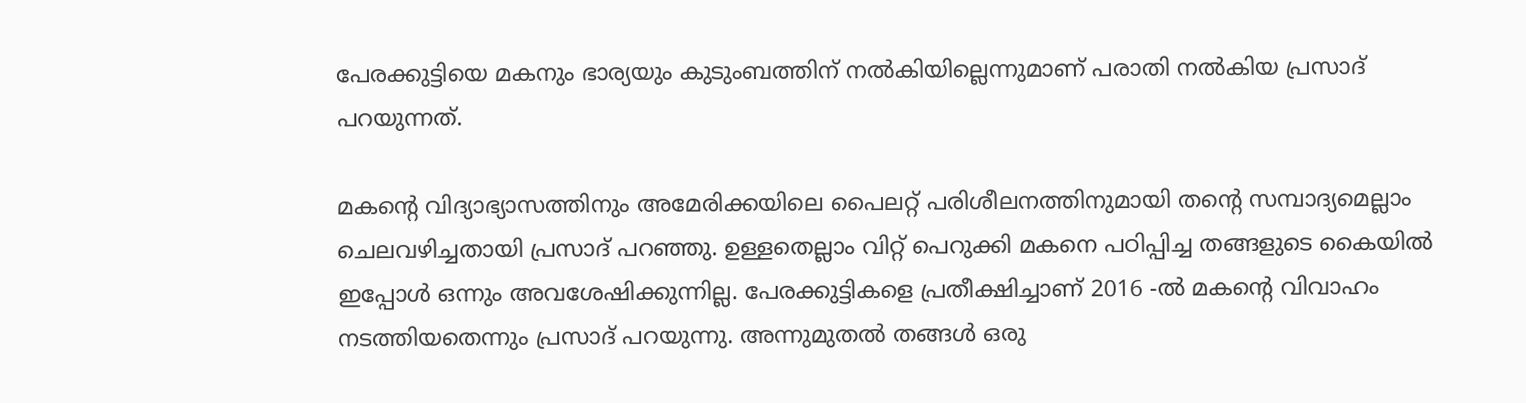പേരക്കുട്ടിയെ മകനും ഭാര്യയും കുടുംബത്തിന് നല്‍കിയില്ലെന്നുമാണ് പരാതി നല്‍കിയ പ്രസാദ് പറയുന്നത്.

മകന്റെ വിദ്യാഭ്യാസത്തിനും അമേരിക്കയിലെ പൈലറ്റ് പരിശീലനത്തിനുമായി തന്റെ സമ്പാദ്യമെല്ലാം ചെലവഴിച്ചതായി പ്രസാദ് പറഞ്ഞു. ഉള്ളതെല്ലാം വിറ്റ് പെറുക്കി മകനെ പഠിപ്പിച്ച തങ്ങളുടെ കൈയില്‍ ഇപ്പോള്‍ ഒന്നും അവശേഷിക്കുന്നില്ല. പേരക്കുട്ടികളെ പ്രതീക്ഷിച്ചാണ് 2016 -ല്‍ മകന്റെ വിവാഹം നടത്തിയതെന്നും പ്രസാദ് പറയുന്നു. അന്നുമുതല്‍ തങ്ങള്‍ ഒരു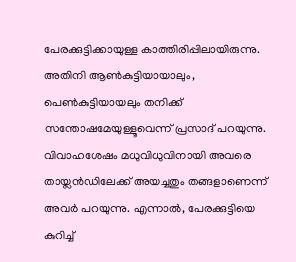പേരക്കുട്ടിക്കായുള്ള കാത്തിരിപ്പിലായിരുന്നു. അതിനി ആണ്‍കുട്ടിയായാലും, പെണ്‍കുട്ടിയായലും തനിക്ക് സന്തോഷമേയുള്ളൂവെന്ന് പ്രസാദ് പറയുന്നു. വിവാഹശേഷം മധുവിധുവിനായി അവരെ തായ്ലന്‍ഡിലേക്ക് അയച്ചതും തങ്ങളാണെന്ന് അവര്‍ പറയുന്നു. എന്നാല്‍, പേരക്കുട്ടിയെ കുറിച്ച്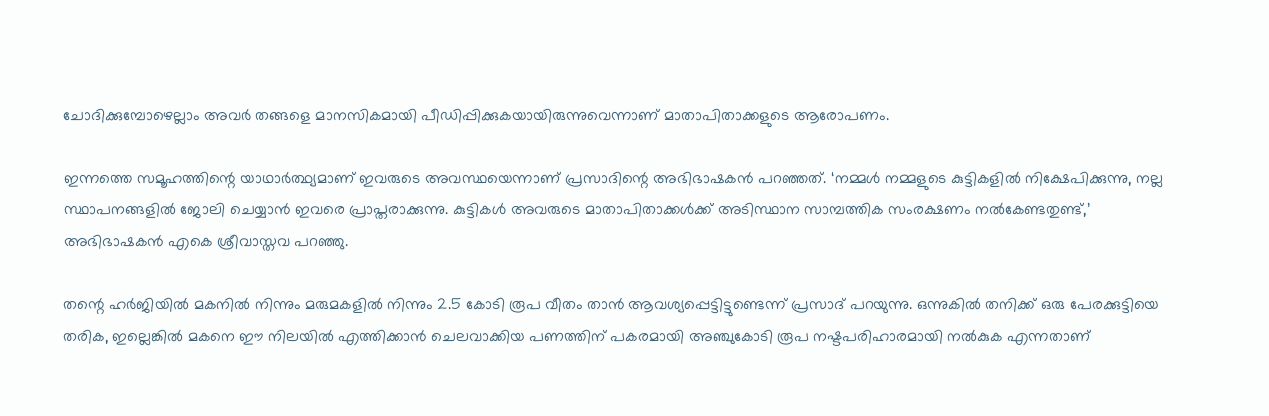ചോദിക്കുമ്പോഴെല്ലാം അവര്‍ തങ്ങളെ മാനസികമായി പീഡിപ്പിക്കുകയായിരുന്നുവെന്നാണ് മാതാപിതാക്കളുടെ ആരോപണം.

ഇന്നത്തെ സമൂഹത്തിന്റെ യാഥാര്‍ത്ഥ്യമാണ് ഇവരുടെ അവസ്ഥയെന്നാണ് പ്രസാദിന്റെ അഭിഭാഷകന്‍ പറഞ്ഞത്. ‘നമ്മള്‍ നമ്മളുടെ കുട്ടികളില്‍ നിക്ഷേപിക്കുന്നു, നല്ല സ്ഥാപനങ്ങളില്‍ ജോലി ചെയ്യാന്‍ ഇവരെ പ്രാപ്തരാക്കുന്നു. കുട്ടികള്‍ അവരുടെ മാതാപിതാക്കള്‍ക്ക് അടിസ്ഥാന സാമ്പത്തിക സംരക്ഷണം നല്‍കേണ്ടതുണ്ട്,’ അഭിഭാഷകന്‍ എകെ ശ്രീവാസ്തവ പറഞ്ഞു.

തന്റെ ഹര്‍ജിയില്‍ മകനില്‍ നിന്നും മരുമകളില്‍ നിന്നും 2.5 കോടി രൂപ വീതം താന്‍ ആവശ്യപ്പെട്ടിട്ടുണ്ടെന്ന് പ്രസാദ് പറയുന്നു. ഒന്നുകില്‍ തനിക്ക് ഒരു പേരക്കുട്ടിയെ തരിക, ഇല്ലെങ്കില്‍ മകനെ ഈ നിലയില്‍ എത്തിക്കാന്‍ ചെലവാക്കിയ പണത്തിന് പകരമായി അഞ്ചുകോടി രൂപ നഷ്ടപരിഹാരമായി നല്‍കുക എന്നതാണ്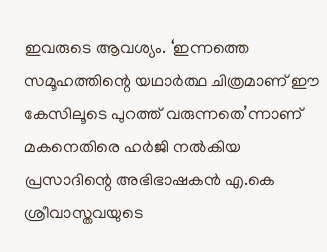ഇവരുടെ ആവശ്യം. ‘ഇന്നത്തെ സമൂഹത്തിന്റെ യഥാര്‍ത്ഥ ചിത്രമാണ് ഈ കേസിലൂടെ പുറത്ത് വരുന്നതെ’ന്നാണ് മകനെതിരെ ഹര്‍ജി നല്‍കിയ പ്രസാദിന്റെ അഭിഭാഷകന്‍ എ.കെ ശ്രീവാസ്തവയുടെ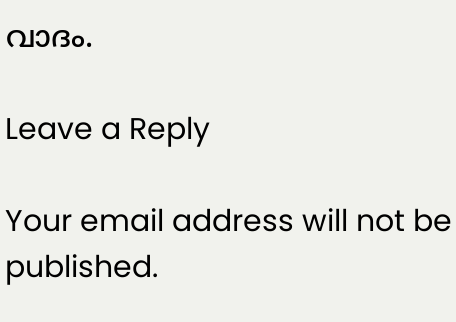വാദം.

Leave a Reply

Your email address will not be published.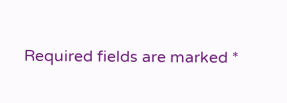Required fields are marked *